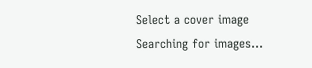Select a cover image
Searching for images...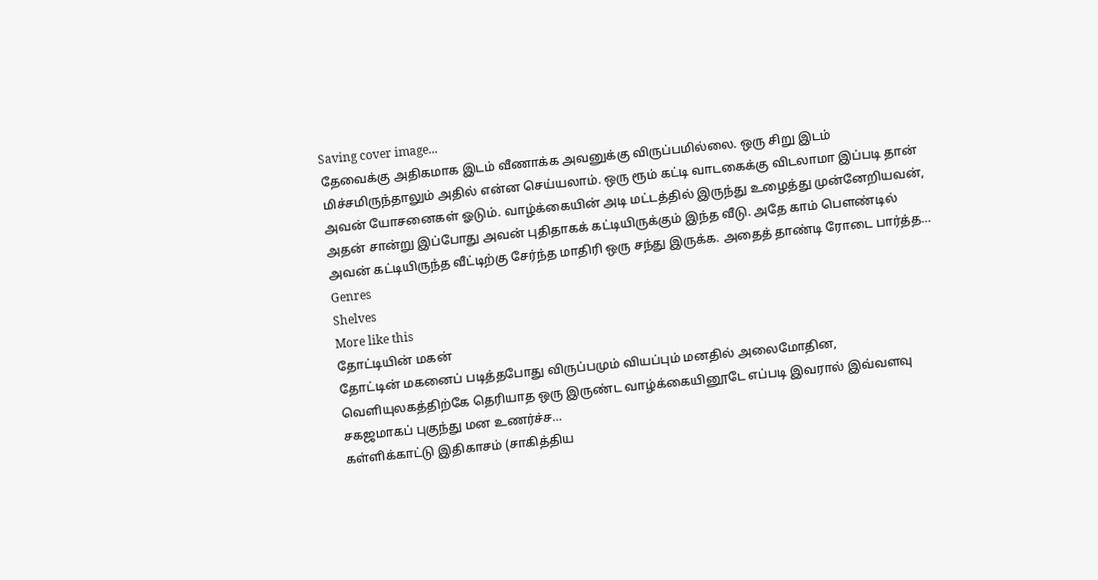Saving cover image...
தேவைக்கு அதிகமாக இடம் வீணாக்க அவனுக்கு விருப்பமில்லை. ஒரு சிறு இடம் மிச்சமிருந்தாலும் அதில் என்ன செய்யலாம். ஒரு ரூம் கட்டி வாடகைக்கு விடலாமா இப்படி தான் அவன் யோசனைகள் ஓடும். வாழ்க்கையின் அடி மட்டத்தில் இருந்து உழைத்து முன்னேறியவன், அதன் சான்று இப்போது அவன் புதிதாகக் கட்டியிருக்கும் இந்த வீடு. அதே காம் பௌண்டில் அவன் கட்டியிருந்த வீட்டிற்கு சேர்ந்த மாதிரி ஒரு சந்து இருக்க. அதைத் தாண்டி ரோடை பார்த்த…
Genres
Shelves
More like this
தோட்டியின் மகன்
தோட்டின் மகனைப் படித்தபோது விருப்பமும் வியப்பும் மனதில் அலைமோதின, வெளியுலகத்திற்கே தெரியாத ஒரு இருண்ட வாழ்க்கையினூடே எப்படி இவரால் இவ்வளவு சகஜமாகப் புகுந்து மன உணர்ச்ச…
கள்ளிக்காட்டு இதிகாசம் (சாகித்திய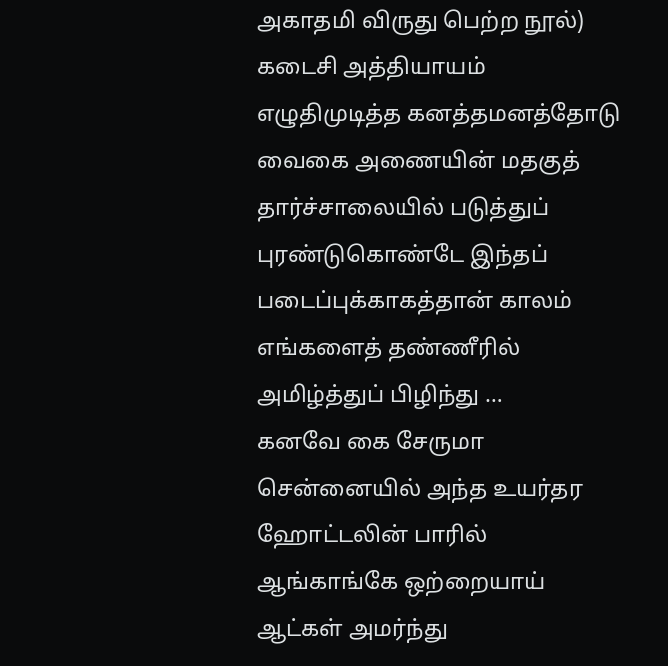அகாதமி விருது பெற்ற நூல்)
கடைசி அத்தியாயம் எழுதிமுடித்த கனத்தமனத்தோடு வைகை அணையின் மதகுத் தார்ச்சாலையில் படுத்துப் புரண்டுகொண்டே இந்தப் படைப்புக்காகத்தான் காலம் எங்களைத் தண்ணீரில் அமிழ்த்துப் பிழிந்து …
கனவே கை சேருமா
சென்னையில் அந்த உயர்தர ஹோட்டலின் பாரில் ஆங்காங்கே ஒற்றையாய் ஆட்கள் அமர்ந்து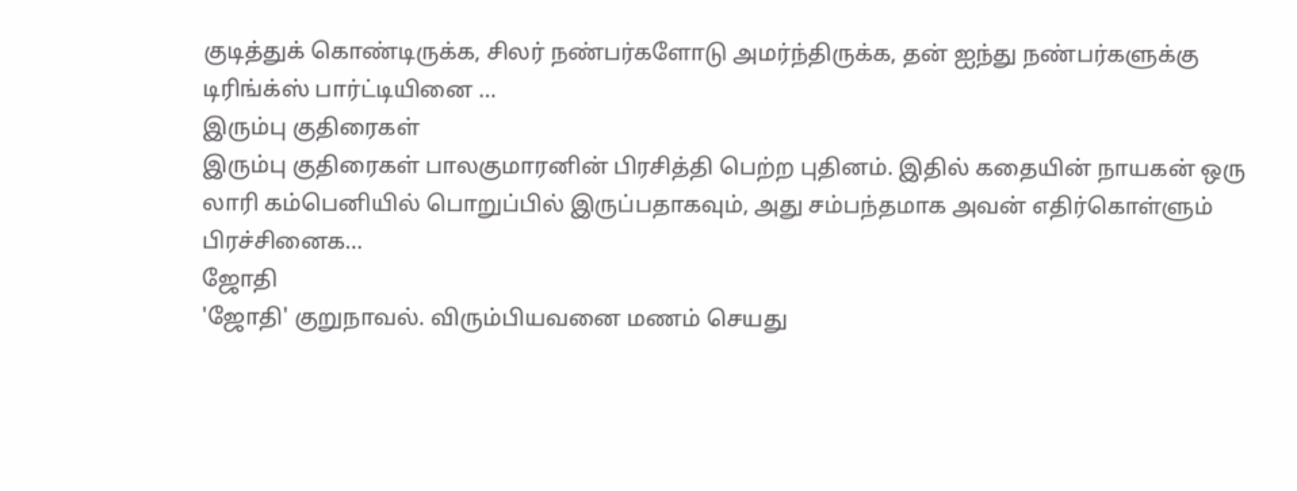குடித்துக் கொண்டிருக்க, சிலர் நண்பர்களோடு அமர்ந்திருக்க, தன் ஐந்து நண்பர்களுக்கு டிரிங்க்ஸ் பார்ட்டியினை …
இரும்பு குதிரைகள்
இரும்பு குதிரைகள் பாலகுமாரனின் பிரசித்தி பெற்ற புதினம். இதில் கதையின் நாயகன் ஒரு லாரி கம்பெனியில் பொறுப்பில் இருப்பதாகவும், அது சம்பந்தமாக அவன் எதிர்கொள்ளும் பிரச்சினைக…
ஜோதி
'ஜோதி' குறுநாவல். விரும்பியவனை மணம் செயது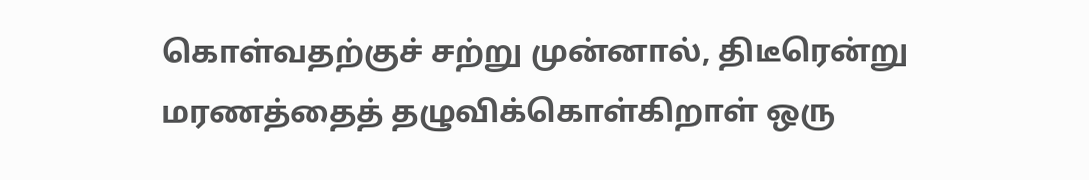கொள்வதற்குச் சற்று முன்னால், திடீரென்று மரணத்தைத் தழுவிக்கொள்கிறாள் ஒரு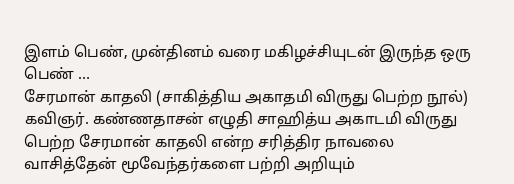இளம் பெண், முன்தினம் வரை மகிழச்சியுடன் இருந்த ஒரு பெண் …
சேரமான் காதலி (சாகித்திய அகாதமி விருது பெற்ற நூல்)
கவிஞர். கண்ணதாசன் எழுதி சாஹித்ய அகாடமி விருது பெற்ற சேரமான் காதலி என்ற சரித்திர நாவலை வாசித்தேன் மூவேந்தர்களை பற்றி அறியும்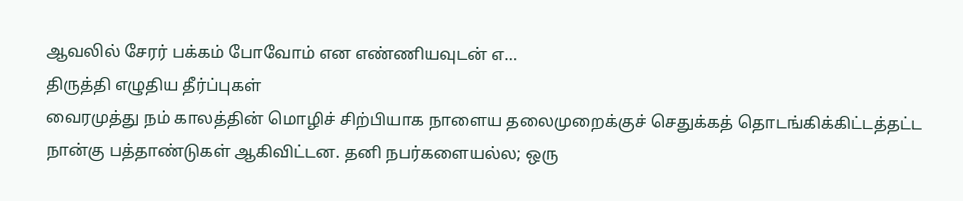ஆவலில் சேரர் பக்கம் போவோம் என எண்ணியவுடன் எ…
திருத்தி எழுதிய தீர்ப்புகள்
வைரமுத்து நம் காலத்தின் மொழிச் சிற்பியாக நாளைய தலைமுறைக்குச் செதுக்கத் தொடங்கிக்கிட்டத்தட்ட நான்கு பத்தாண்டுகள் ஆகிவிட்டன. தனி நபர்களையல்ல; ஒரு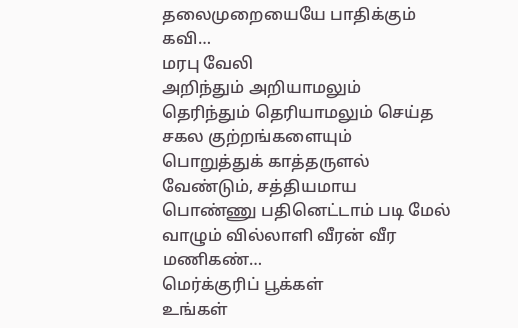தலைமுறையையே பாதிக்கும் கவி…
மரபு வேலி
அறிந்தும் அறியாமலும் தெரிந்தும் தெரியாமலும் செய்த சகல குற்றங்களையும் பொறுத்துக் காத்தருளல் வேண்டும், சத்தியமாய பொண்ணு பதினெட்டாம் படி மேல் வாழும் வில்லாளி வீரன் வீர மணிகண்…
மெர்க்குரிப் பூக்கள்
உங்கள்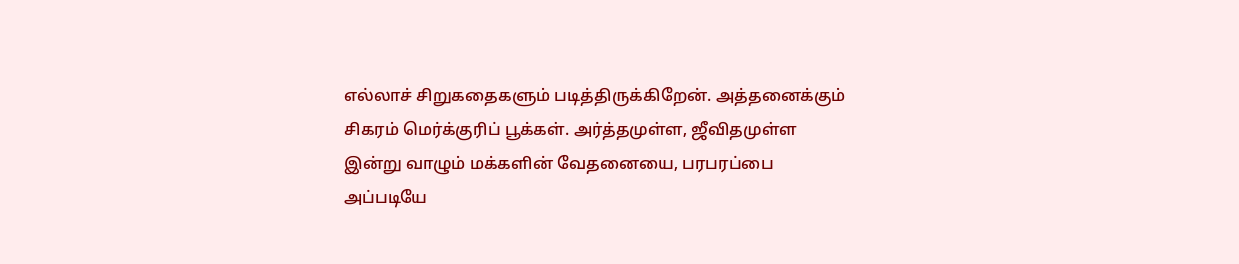எல்லாச் சிறுகதைகளும் படித்திருக்கிறேன். அத்தனைக்கும் சிகரம் மெர்க்குரிப் பூக்கள். அர்த்தமுள்ள, ஜீவிதமுள்ள இன்று வாழும் மக்களின் வேதனையை, பரபரப்பை அப்படியே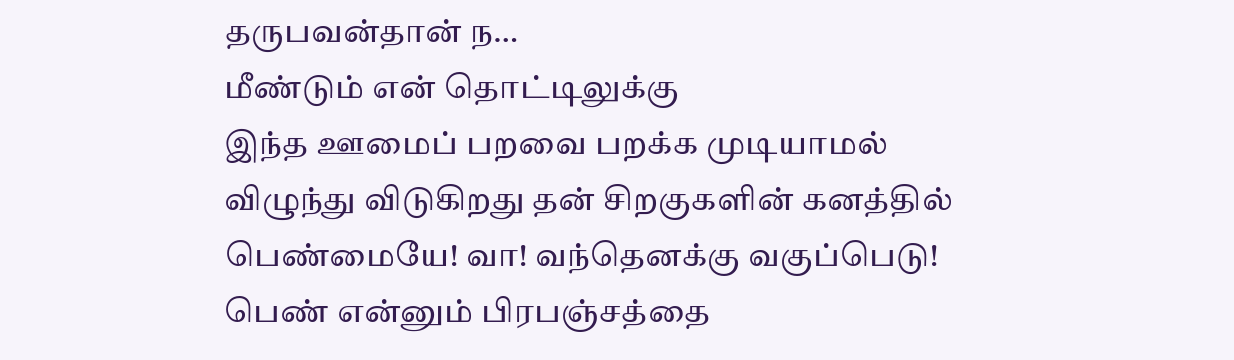தருபவன்தான் ந…
மீண்டும் என் தொட்டிலுக்கு
இந்த ஊமைப் பறவை பறக்க முடியாமல் விழுந்து விடுகிறது தன் சிறகுகளின் கனத்தில் பெண்மையே! வா! வந்தெனக்கு வகுப்பெடு! பெண் என்னும் பிரபஞ்சத்தை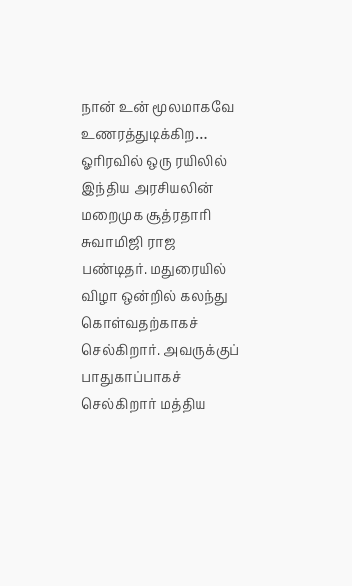நான் உன் மூலமாகவே உணரத்துடிக்கிற…
ஓரிரவில் ஒரு ரயிலில்
இந்திய அரசியலின் மறைமுக சூத்ரதாரி சுவாமிஜி ராஜ பண்டிதர். மதுரையில் விழா ஒன்றில் கலந்து கொள்வதற்காகச் செல்கிறார். அவருக்குப் பாதுகாப்பாகச் செல்கிறார் மத்திய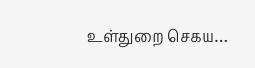உள்துறை செகய…